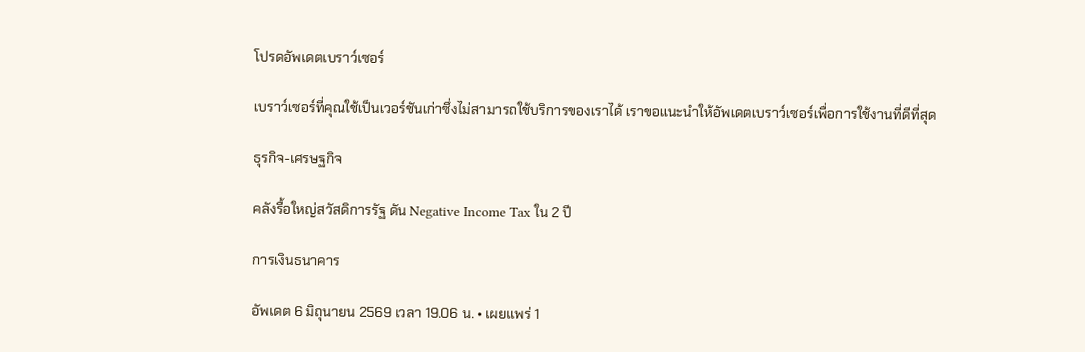โปรดอัพเดตเบราว์เซอร์

เบราว์เซอร์ที่คุณใช้เป็นเวอร์ชันเก่าซึ่งไม่สามารถใช้บริการของเราได้ เราขอแนะนำให้อัพเดตเบราว์เซอร์เพื่อการใช้งานที่ดีที่สุด

ธุรกิจ-เศรษฐกิจ

คลังรื้อใหญ่สวัสดิการรัฐ ดัน Negative Income Tax ใน 2 ปี

การเงินธนาคาร

อัพเดต 6 มิถุนายน 2569 เวลา 19.06 น. • เผยแพร่ 1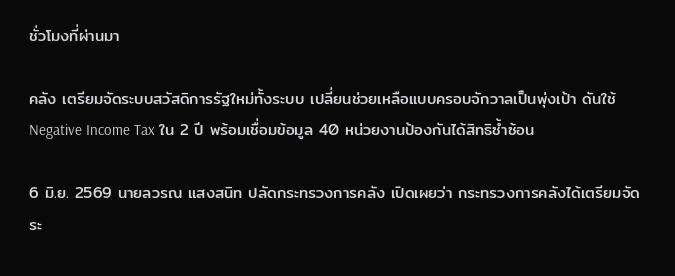ชั่วโมงที่ผ่านมา

คลัง เตรียมจัดระบบสวัสดิการรัฐใหม่ทั้งระบบ เปลี่ยนช่วยเหลือแบบครอบจักวาลเป็นพุ่งเป้า ดันใช้ Negative Income Tax ใน 2 ปี พร้อมเชื่อมข้อมูล 40 หน่วยงานป้องกันได้สิทธิซ้ำซ้อน

6 มิ.ย. 2569 นายลวรณ แสงสนิท ปลัดกระทรวงการคลัง เปิดเผยว่า กระทรวงการคลังได้เตรียมจัดระ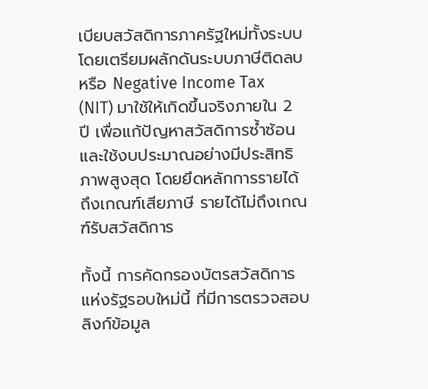เบียบสวัสดิการภาครัฐใหม่ทั้งระบบ โดยเตรียมผลักดันระบบภาษีติดลบ หรือ Negative Income Tax (NIT) มาใช้ให้เกิดขึ้นจริงภายใน 2 ปี เพื่อแก้ปัญหาสวัสดิการซ้ำซ้อน และใช้งบประมาณอย่างมีประสิทธิภาพสูงสุด โดยยึดหลักการรายได้ถึงเกณฑ์เสียภาษี รายได้ไม่ถึงเกณฑ์รับสวัสดิการ

ทั้งนี้ การคัดกรองบัตรสวัสดิการแห่งรัฐรอบใหม่นี้ ที่มีการตรวจสอบลิงก์ข้อมูล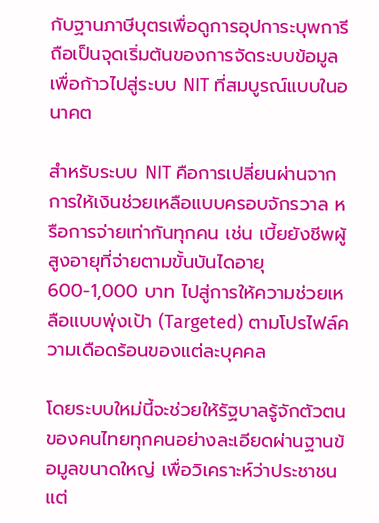กับฐานภาษีบุตรเพื่อดูการอุปการะบุพการี ถือเป็นจุดเริ่มต้นของการจัดระบบข้อมูลเพื่อก้าวไปสู่ระบบ NIT ที่สมบูรณ์แบบในอนาคต

สำหรับระบบ NIT คือการเปลี่ยนผ่านจากการให้เงินช่วยเหลือแบบครอบจักรวาล หรือการจ่ายเท่ากันทุกคน เช่น เบี้ยยังชีพผู้สูงอายุที่จ่ายตามขั้นบันไดอายุ 600-1,000 บาท ไปสู่การให้ความช่วยเหลือแบบพุ่งเป้า (Targeted) ตามโปรไฟล์ความเดือดร้อนของแต่ละบุคคล

โดยระบบใหม่นี้จะช่วยให้รัฐบาลรู้จักตัวตนของคนไทยทุกคนอย่างละเอียดผ่านฐานข้อมูลขนาดใหญ่ เพื่อวิเคราะห์ว่าประชาชนแต่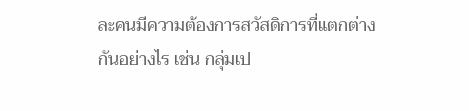ละคนมีความต้องการสวัสดิการที่แตกต่างกันอย่างไร เช่น กลุ่มเป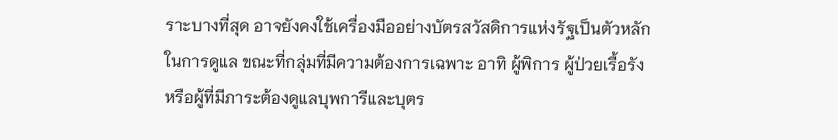ราะบางที่สุด อาจยังคงใช้เครื่องมืออย่างบัตรสวัสดิการแห่งรัฐเป็นตัวหลักในการดูแล ขณะที่กลุ่มที่มีความต้องการเฉพาะ อาทิ ผู้พิการ ผู้ป่วยเรื้อรัง หรือผู้ที่มีภาระต้องดูแลบุพการีและบุตร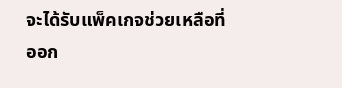จะได้รับแพ็คเกจช่วยเหลือที่ออก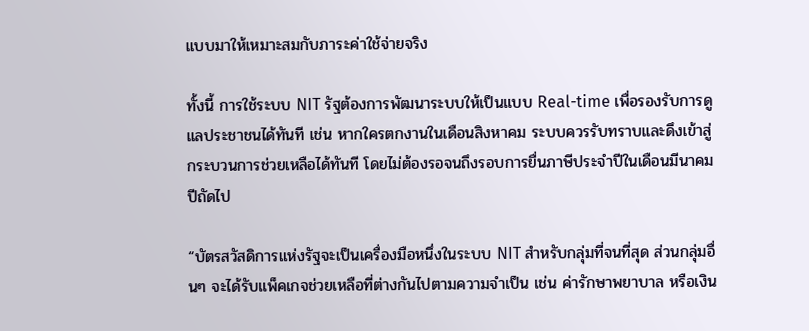แบบมาให้เหมาะสมกับภาระค่าใช้จ่ายจริง

ทั้งนี้ การใช้ระบบ NIT รัฐต้องการพัฒนาระบบให้เป็นแบบ Real-time เพื่อรองรับการดูแลประชาชนได้ทันที เช่น หากใครตกงานในเดือนสิงหาคม ระบบควรรับทราบและดึงเข้าสู่กระบวนการช่วยเหลือได้ทันที โดยไม่ต้องรอจนถึงรอบการยื่นภาษีประจำปีในเดือนมีนาคมปีถัดไป

“บัตรสวัสดิการแห่งรัฐจะเป็นเครื่องมือหนึ่งในระบบ NIT สำหรับกลุ่มที่จนที่สุด ส่วนกลุ่มอื่นๆ จะได้รับแพ็คเกจช่วยเหลือที่ต่างกันไปตามความจำเป็น เช่น ค่ารักษาพยาบาล หรือเงิน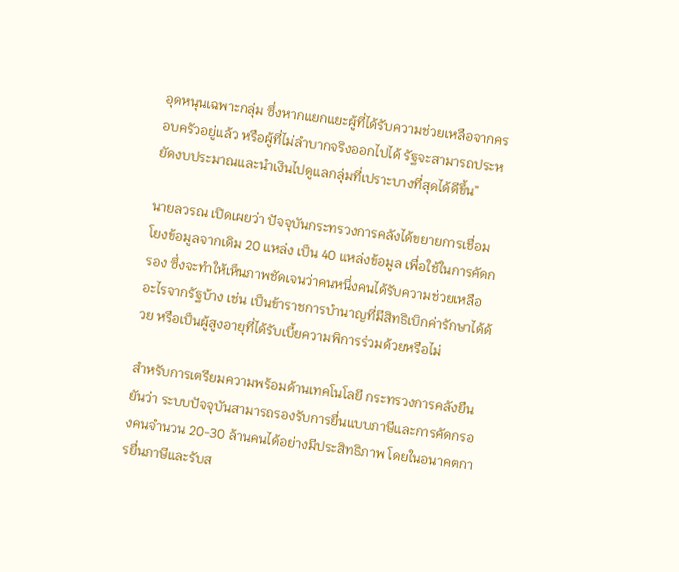อุดหนุนเฉพาะกลุ่ม ซึ่งหากแยกแยะผู้ที่ได้รับความช่วยเหลือจากครอบครัวอยู่แล้ว หรือผู้ที่ไม่ลำบากจริงออกไปได้ รัฐจะสามารถประหยัดงบประมาณและนำเงินไปดูแลกลุ่มที่เปราะบางที่สุดได้ดีขึ้น”

นายลวรณ เปิดเผยว่า ปัจจุบันกระทรวงการคลังได้ขยายการเชื่อมโยงข้อมูลจากเดิม 20 แหล่ง เป็น 40 แหล่งข้อมูล เพื่อใช้ในการคัดกรอง ซึ่งจะทำให้เห็นภาพชัดเจนว่าคนหนึ่งคนได้รับความช่วยเหลืออะไรจากรัฐบ้าง เช่น เป็นข้าราชการบำนาญที่มีสิทธิเบิกค่ารักษาได้ด้วย หรือเป็นผู้สูงอายุที่ได้รับเบี้ยความพิการร่วมด้วยหรือไม่

สำหรับการเตรียมความพร้อมด้านเทคโนโลยี กระทรวงการคลังยืนยันว่า ระบบปัจจุบันสามารถรองรับการยื่นแบบภาษีและการคัดกรองคนจำนวน 20-30 ล้านคนได้อย่างมีประสิทธิภาพ โดยในอนาคตการยื่นภาษีและรับส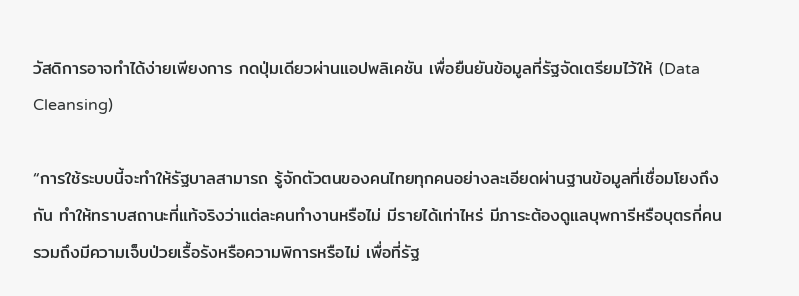วัสดิการอาจทำได้ง่ายเพียงการ กดปุ่มเดียวผ่านแอปพลิเคชัน เพื่อยืนยันข้อมูลที่รัฐจัดเตรียมไว้ให้ (Data Cleansing)

“การใช้ระบบนี้จะทำให้รัฐบาลสามารถ รู้จักตัวตนของคนไทยทุกคนอย่างละเอียดผ่านฐานข้อมูลที่เชื่อมโยงถึงกัน ทำให้ทราบสถานะที่แท้จริงว่าแต่ละคนทำงานหรือไม่ มีรายได้เท่าไหร่ มีภาระต้องดูแลบุพการีหรือบุตรกี่คน รวมถึงมีความเจ็บป่วยเรื้อรังหรือความพิการหรือไม่ เพื่อที่รัฐ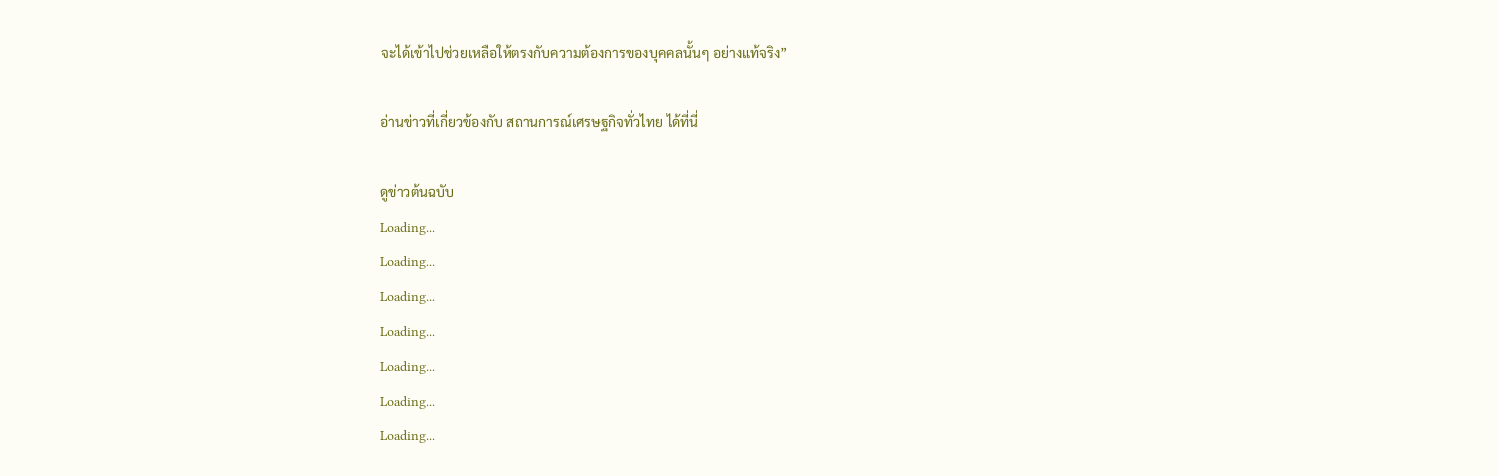จะได้เข้าไปช่วยเหลือให้ตรงกับความต้องการของบุคคลนั้นๆ อย่างแท้จริง”

อ่านข่าวที่เกี่ยวข้องกับ สถานการณ์เศรษฐกิจทั่วไทย ได้ที่นี่

ดูข่าวต้นฉบับ
Loading...
Loading...
Loading...
Loading...
Loading...
Loading...
Loading...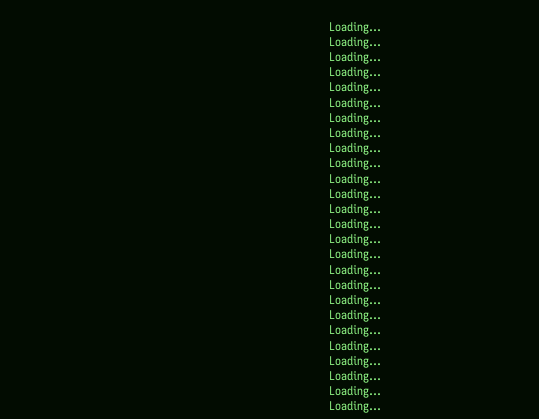Loading...
Loading...
Loading...
Loading...
Loading...
Loading...
Loading...
Loading...
Loading...
Loading...
Loading...
Loading...
Loading...
Loading...
Loading...
Loading...
Loading...
Loading...
Loading...
Loading...
Loading...
Loading...
Loading...
Loading...
Loading...
Loading...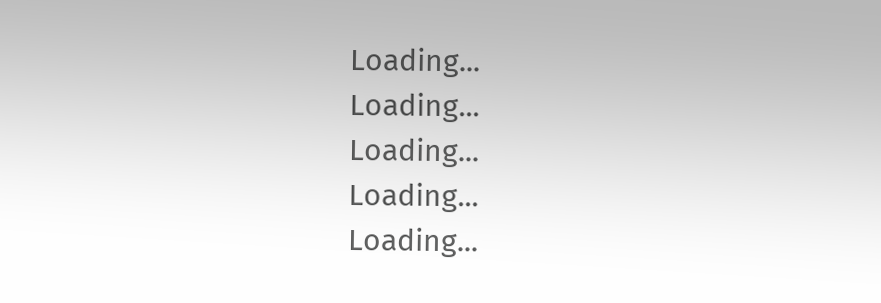Loading...
Loading...
Loading...
Loading...
Loading...